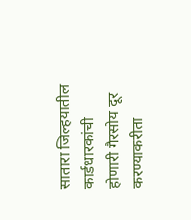सातारा जिल्हयातील कार्डधारकांची होणारी गैरसोय दूर करण्याकरीता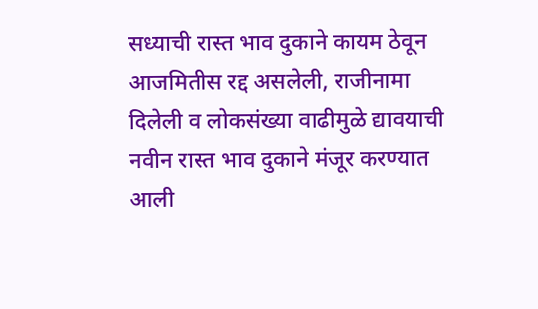सध्याची रास्त भाव दुकाने कायम ठेवून आजमितीस रद्द असलेली, राजीनामा दिलेली व लोकसंख्या वाढीमुळे द्यावयाची नवीन रास्त भाव दुकाने मंजूर करण्यात आली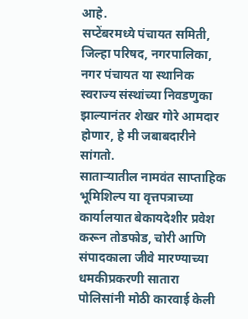आहे.
सप्टेंबरमध्ये पंचायत समिती, जिल्हा परिषद, नगरपालिका, नगर पंचायत या स्थानिक स्वराज्य संस्थांच्या निवडणुका झाल्यानंतर शेखर गोरे आमदार होणार, हे मी जबाबदारीने सांगतो.
साताऱ्यातील नामवंत साप्ताहिक भूमिशिल्प या वृत्तपत्राच्या कार्यालयात बेकायदेशीर प्रवेश करून तोडफोड, चोरी आणि संपादकाला जीवे मारण्याच्या धमकीप्रकरणी सातारा पोलिसांनी मोठी कारवाई केली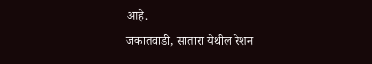आहे.
जकातवाडी, सातारा येथील रेशन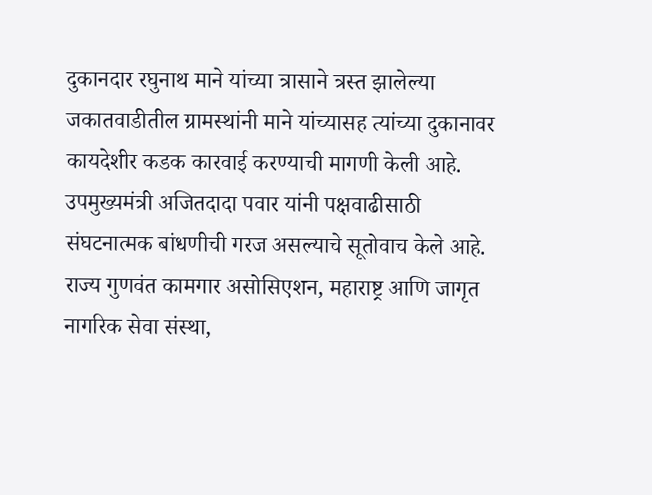दुकानदार रघुनाथ माने यांच्या त्रासाने त्रस्त झालेल्या जकातवाडीतील ग्रामस्थांनी माने यांच्यासह त्यांच्या दुकानावर कायदेशीर कडक कारवाई करण्याची मागणी केली आहे.
उपमुख्यमंत्री अजितदादा पवार यांनी पक्षवाढीसाठी संघटनात्मक बांधणीची गरज असल्याचे सूतोवाच केले आहे.
राज्य गुणवंत कामगार असोसिएशन, महाराष्ट्र आणि जागृत नागरिक सेवा संस्था,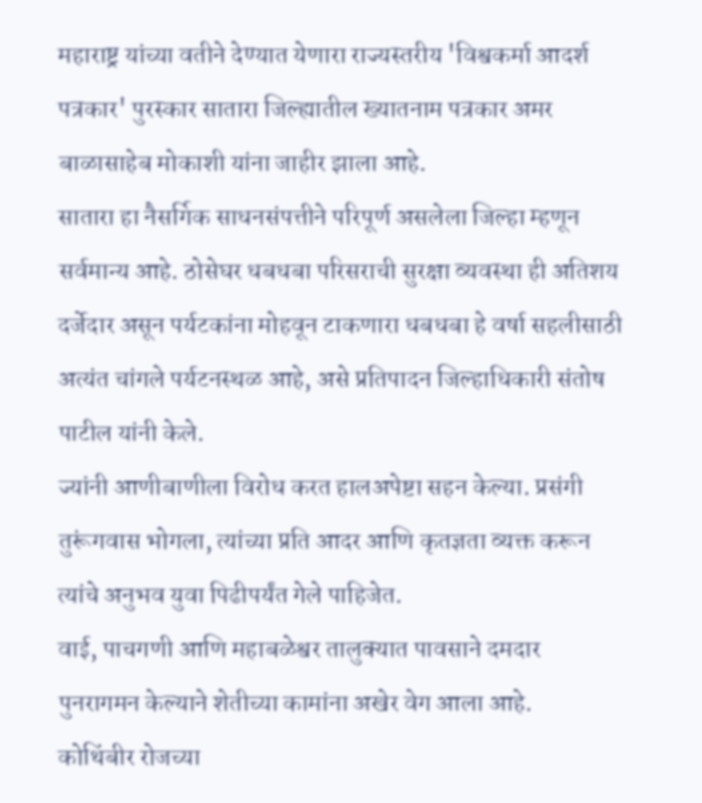महाराष्ट्र यांच्या वतीने देण्यात येणारा राज्यस्तरीय 'विश्वकर्मा आदर्श पत्रकार' पुरस्कार सातारा जिल्ह्यातील ख्यातनाम पत्रकार अमर बाळासाहेब मोकाशी यांना जाहीर झाला आहे.
सातारा हा नैसर्गिक साधनसंपत्तीने परिपूर्ण असलेला जिल्हा म्हणून सर्वमान्य आहे. ठोसेघर धबधबा परिसराची सुरक्षा व्यवस्था ही अतिशय दर्जेदार असून पर्यटकांना मोहवून टाकणारा धबधबा हे वर्षा सहलीसाठी अत्यंत चांगले पर्यटनस्थळ आहे, असे प्रतिपादन जिल्हाधिकारी संतोष पाटील यांनी केले.
ज्यांनी आणीबाणीला विरोध करत हालअपेष्टा सहन केल्या. प्रसंगी तुरूंगवास भोगला, त्यांच्या प्रति आदर आणि कृतज्ञता व्यक्त करून त्यांचे अनुभव युवा पिढीपर्यंत गेले पाहिजेत.
वाई, पाचगणी आणि महाबळेश्वर तालुक्यात पावसाने दमदार पुनरागमन केल्याने शेतीच्या कामांना अखेर वेग आला आहे.
कोथिंबीर रोजच्या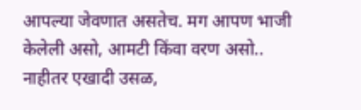आपल्या जेवणात असतेच. मग आपण भाजी केलेली असो, आमटी किंवा वरण असो.. नाहीतर एखादी उसळ,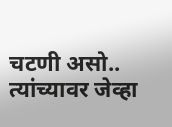चटणी असो.. त्यांच्यावर जेव्हा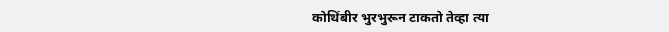कोथिंबीर भुरभुरून टाकतो तेव्हा त्या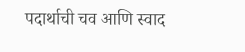पदार्थाची चव आणि स्वाद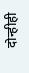दोन्हीही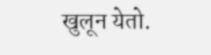खुलून येतो.